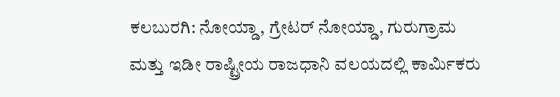ಕಲಬುರಗಿ: ನೋಯ್ಡಾ, ಗ್ರೇಟರ್ ನೋಯ್ಡಾ, ಗುರುಗ್ರಾಮ ಮತ್ತು ಇಡೀ ರಾಷ್ಟ್ರೀಯ ರಾಜಧಾನಿ ವಲಯದಲ್ಲಿ ಕಾರ್ಮಿಕರು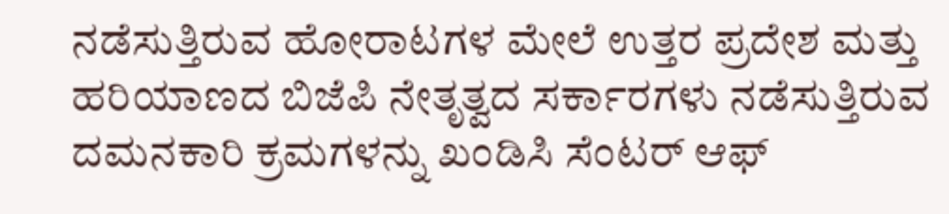ನಡೆಸುತ್ತಿರುವ ಹೋರಾಟಗಳ ಮೇಲೆ ಉತ್ತರ ಪ್ರದೇಶ ಮತ್ತು ಹರಿಯಾಣದ ಬಿಜೆಪಿ ನೇತೃತ್ವದ ಸರ್ಕಾರಗಳು ನಡೆಸುತ್ತಿರುವ ದಮನಕಾರಿ ಕ್ರಮಗಳನ್ನು ಖಂಡಿಸಿ ಸೆಂಟರ್ ಆಫ್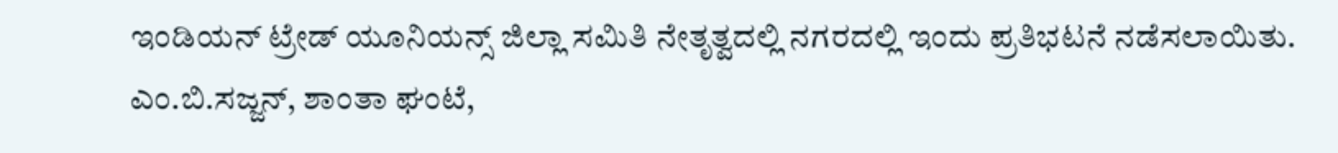ಇಂಡಿಯನ್ ಟ್ರೇಡ್ ಯೂನಿಯನ್ಸ್ ಜಿಲ್ಲಾ ಸಮಿತಿ ನೇತೃತ್ವದಲ್ಲಿ ನಗರದಲ್ಲಿ ಇಂದು ಪ್ರತಿಭಟನೆ ನಡೆಸಲಾಯಿತು. ಎಂ.ಬಿ.ಸಜ್ಜನ್, ಶಾಂತಾ ಘಂಟೆ,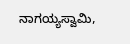ನಾಗಯ್ಯಸ್ವಾಮಿ,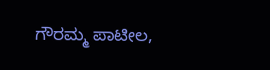ಗೌರಮ್ಮ ಪಾಟೀಲ,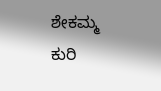ಶೇಕಮ್ಮ ಕುರಿ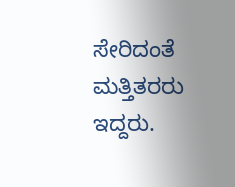ಸೇರಿದಂತೆ ಮತ್ತಿತರರು ಇದ್ದರು.